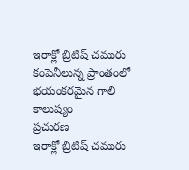ఇరాక్లో బ్రిటిష్ చమురు కంపెనీలున్న ప్రాంతంలో భయంకరమైన గాలి కాలుష్యం
ప్రచురణ
ఇరాక్లో బ్రిటిష్ చమురు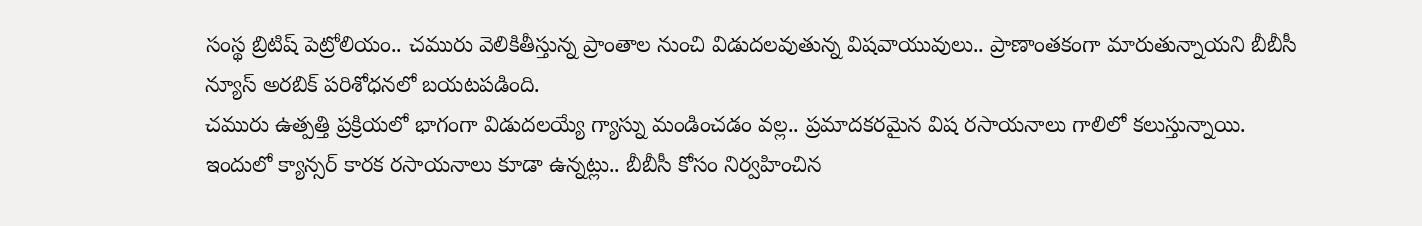సంస్థ బ్రిటిష్ పెట్రోలియం.. చమురు వెలికితీస్తున్న ప్రాంతాల నుంచి విడుదలవుతున్న విషవాయువులు.. ప్రాణాంతకంగా మారుతున్నాయని బీబీసీ న్యూస్ అరబిక్ పరిశోధనలో బయటపడింది.
చమురు ఉత్పత్తి ప్రక్రియలో భాగంగా విడుదలయ్యే గ్యాస్ను మండించడం వల్ల.. ప్రమాదకరమైన విష రసాయనాలు గాలిలో కలుస్తున్నాయి.
ఇందులో క్యాన్సర్ కారక రసాయనాలు కూడా ఉన్నట్లు.. బీబీసీ కోసం నిర్వహించిన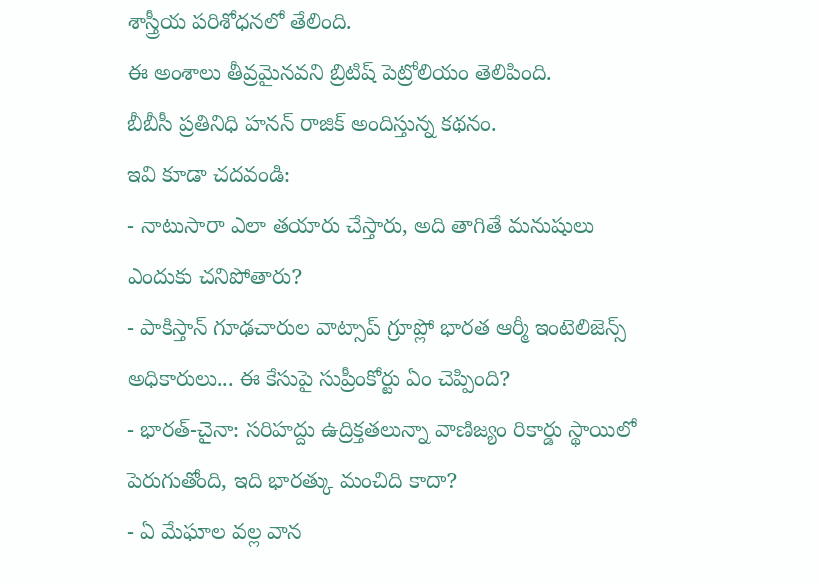శాస్త్రీయ పరిశోధనలో తేలింది.
ఈ అంశాలు తీవ్రమైనవని బ్రిటిష్ పెట్రోలియం తెలిపింది.
బీబీసీ ప్రతినిధి హనన్ రాజిక్ అందిస్తున్న కథనం.
ఇవి కూడా చదవండి:
- నాటుసారా ఎలా తయారు చేస్తారు, అది తాగితే మనుషులు ఎందుకు చనిపోతారు?
- పాకిస్తాన్ గూఢచారుల వాట్సాప్ గ్రూప్లో భారత ఆర్మీ ఇంటెలిజెన్స్ అధికారులు... ఈ కేసుపై సుప్రీంకోర్టు ఏం చెప్పింది?
- భారత్-చైనా: సరిహద్దు ఉద్రిక్తతలున్నా వాణిజ్యం రికార్డు స్థాయిలో పెరుగుతోంది, ఇది భారత్కు మంచిది కాదా?
- ఏ మేఘాల వల్ల వాన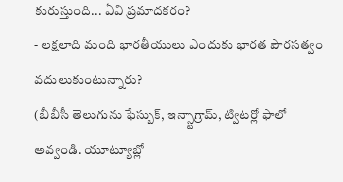కురుస్తుంది... ఏవి ప్రమాదకరం?
- లక్షలాది మంది భారతీయులు ఎందుకు భారత పౌరసత్వం వదులుకుంటున్నారు?
(బీబీసీ తెలుగును ఫేస్బుక్, ఇన్స్టాగ్రామ్, ట్విటర్లో ఫాలో అవ్వండి. యూట్యూబ్లో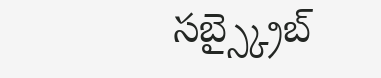సబ్స్క్రైబ్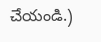చేయండి.)